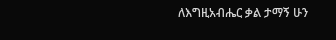ለእግዚአብሔር ቃል ታማኝ ሁን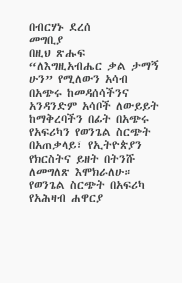በብርሃኑ ደረሰ
መግቢያ
በዚህ ጽሑፍ “ለእግዚአብሔር ቃል ታማኝ ሁን” የሚለውን አሳብ በአጭሩ ከመዳሰሳችንና አንዳንድም አሳቦች ለውይይት ከማቅረባችን በፊት በአጭሩ የአፍሪካን የወንጌል ስርጭት በአጠቃላይ፣ የኢትዮጵያን የክርስትና ይዘት በትንሹ ለመግለጽ እሞክራለሁ።
የወንጌል ስርጭት በአፍሪካ
የአሕዛብ ሐዋርያ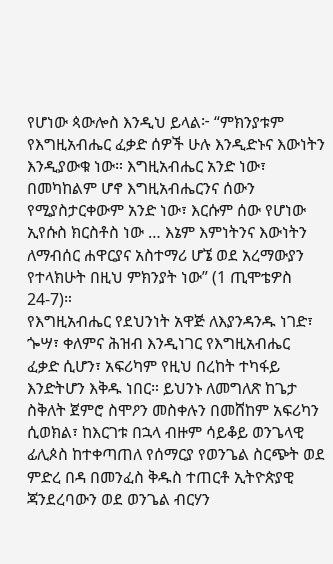የሆነው ጳውሎስ እንዲህ ይላል፦ “ምክንያቱም የእግዚአብሔር ፈቃድ ሰዎች ሁሉ እንዲድኑና እውነትን እንዲያውቁ ነው። እግዚአብሔር አንድ ነው፣ በመካከልም ሆኖ እግዚአብሔርንና ሰውን የሚያስታርቀውም አንድ ነው፣ እርሱም ሰው የሆነው ኢየሱስ ክርስቶስ ነው … እኔም እምነትንና እውነትን ለማብሰር ሐዋርያና አስተማሪ ሆኜ ወደ አረማውያን የተላክሁት በዚህ ምክንያት ነው” (1 ጢሞቴዎስ 24-7)።
የእግዚአብሔር የደህንነት አዋጅ ለእያንዳንዱ ነገድ፣ ጐሣ፣ ቀለምና ሕዝብ እንዲነገር የእግዚአብሔር ፈቃድ ሲሆን፣ አፍሪካም የዚህ በረከት ተካፋይ እንድትሆን እቅዱ ነበር። ይህንኑ ለመግለጽ ከጌታ ስቅለት ጀምሮ ስሞዖን መስቀሉን በመሸከም አፍሪካን ሲወክል፣ ከእርገቱ በኋላ ብዙም ሳይቆይ ወንጌላዊ ፊሊጶስ ከተቀጣጠለ የሰማርያ የወንጌል ስርጭት ወደ ምድረ በዳ በመንፈስ ቅዱስ ተጠርቶ ኢትዮጵያዊ ጃንደረባውን ወደ ወንጌል ብርሃን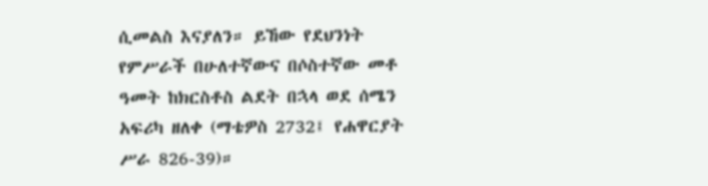ሲመልስ እናያለን። ይኸው የደህንነት የምሥራች በሁለተኛውና በሶስተኛው መቶ ዓመት ከክርስቶስ ልደት በኋላ ወደ ሰሜን አፍሪካ ዘለቀ (ማቴዎስ 2732፤ የሐዋርያት ሥራ 826-39)።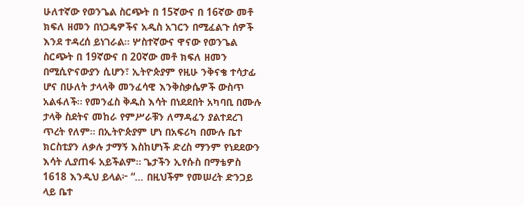ሁለተኛው የወንጌል ስርጭት በ 15ኛውና በ 16ኛው መቶ ክፍለ ዘመን በነጋዴዎችና አዲስ አገርን በሚፈልጉ ሰዎች እንደ ተዳረሰ ይነገራል። ሦስተኛውና ዋናው የወንጌል ስርጭት በ 19ኛውና በ 20ኛው መቶ ክፍለ ዘመን በሚሲዮናውያን ሲሆን፣ ኢትዮጵያም የዚሁ ንቅናቄ ተሳታፊ ሆና በሁለት ታላላቅ መንፈሳዊ እንቅስቃሴዎች ውስጥ አልፋለች። የመንፈስ ቅዱስ እሳት በነደደበት አካባቢ በሙሉ ታላቅ ስደትና መከራ የምሥራቹን ለማዳፈን ያልተደረገ ጥረት የለም። በኢትዮጵያም ሆነ በአፍሪካ በሙሉ ቤተ ክርስቲያን ለቃሉ ታማኝ እስከሆነች ድረስ ማንም የነደደውን እሳት ሊያጠፋ አይችልም። ጌታችን ኢየሱስ በማቴዎስ 1618 እንዲህ ይላል፦ “… በዚህችም የመሠረት ድንጋይ ላይ ቤተ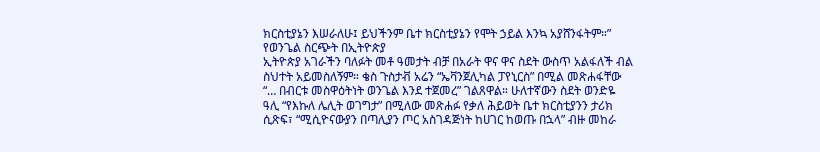ክርስቲያኔን እሠራለሁ፤ ይህችንም ቤተ ክርስቲያኔን የሞት ኃይል እንኳ አያሸንፋትም።”
የወንጌል ስርጭት በኢትዮጵያ
ኢትዮጵያ አገራችን ባለፉት መቶ ዓመታት ብቻ በአራት ዋና ዋና ስደት ውስጥ አልፋለች ብል ስህተት አይመስለኝም። ቄስ ጉስታቭ አሬን “ኤቫንጀሊካል ፓየኒርስ” በሚል መጽሐፋቸው “… በብርቱ መስዋዕትነት ወንጌል እንደ ተጀመረ” ገልጸዋል። ሁለተኛውን ስደት ወንድዬ ዓሊ “የእኩለ ሌሊት ወገግታ” በሚለው መጽሐፉ የቃለ ሕይወት ቤተ ክርስቲያንን ታሪክ ሲጽፍ፣ “ሚሲዮናውያን በጣሊያን ጦር አስገዳጅነት ከሀገር ከወጡ በኋላ” ብዙ መከራ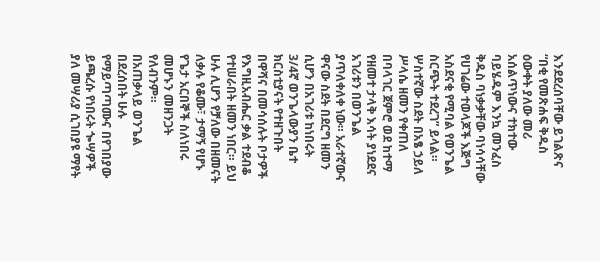እንደደረሰባቸው ይገልጽና “በቂ የመጽሐፍ ቅዱስ ዕውቀት ያለው መሪ አሰልጥነውና ተክተው ባይሄዱም እንኳ መንፈስ ቅዱስ ባነቃቃቸው ባነሳሳቸው የሀገሬው ተወላጆች እጅግ አስደናቂ የሚባል የወንጌል ስርጭት ተደረገ” ይላል። ሦስተኛው ስደት በአፄ ኃይለ ሥላሴ ዘመን የቀጠለ በባላገር ጀምሮ ወደ ከተማ የዘመተ ታላቅ እሳት ያነደደና አገሪቱን በወንጌል ያጥለቀለቀ ነው። አራተኛውና ዋናው ስደት በደርግ ዘመን ሲሆን በአገሪቱ ከነበሩት 3/4ኛ ወንጌላውያን ቤተ ክርስቲያናት የተዘጉበት በዋሻና በመሳሰሉት ቦታዎች የእግዚአብሔር ቃል ተደብቆ የተሠራበት ዘመን ነበር። ይህ ሁሉ ሊሆን የቻለው በዘመናት ለቃሉ የቆሙ፣ ታማኝ የሆኑ የጌታ አርበኞች ስለነበሩ መሆኑን መዘንጋት የለብንም።
በአጠቃላይ ወንጌል በደረሰበት ሁሉ የማይጣጣሙና በየገበያው ይጫረሱ የነበሩት ጐሣዎች ያለ መሣሪያ ሲገበያዩ ማየት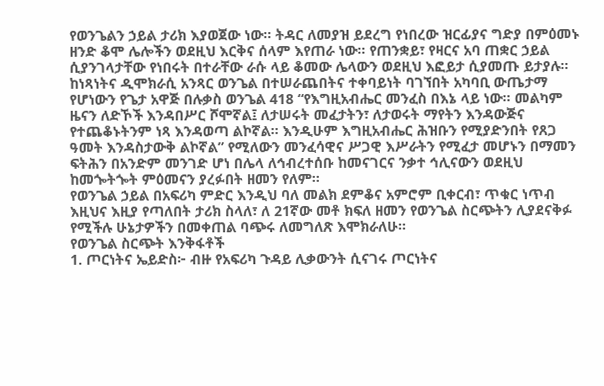የወንጌልን ኃይል ታሪክ እያወጀው ነው። ትዳር ለመያዝ ይደረግ የነበረው ዝርፊያና ግድያ በምዕመኑ ዘንድ ቆሞ ሌሎችን ወደዚህ እርቅና ሰላም እየጠራ ነው። የጠንቋይ፣ የዛርና አባ ጠቋር ኃይል ሲያንገላታቸው የነበሩት በተራቸው ራሱ ላይ ቆመው ሌላውን ወደዚህ እፎይታ ሲያመጡ ይታያሉ።
ከነጻነትና ዲሞክራሲ አንጻር ወንጌል በተሠራጨበትና ተቀባይነት ባገኘበት አካባቢ ውጤታማ የሆነውን የጌታ አዋጅ በሉቃስ ወንጌል 418 “የእግዚአብሔር መንፈስ በእኔ ላይ ነው። መልካም ዜናን ለድኾች እንዳበሥር ሾሞኛል፤ ለታሠሩት መፈታትን፣ ለታወሩት ማየትን እንዳውጅና የተጨቆኑትንም ነጻ እንዳወጣ ልኮኛል። እንዲሁም እግዚአብሔር ሕዝቡን የሚያድንበት የጸጋ ዓመት እንዳስታውቅ ልኮኛል” የሚለውን መንፈሳዊና ሥጋዊ እሥራትን የሚፈታ መሆኑን በማመን ፍትሕን በአንድም መንገድ ሆነ በሌላ ለኅብረተሰቡ ከመናገርና ንቃተ ኅሊናውን ወደዚህ ከመጐትጐት ምዕመናን ያረፉበት ዘመን የለም።
የወንጌል ኃይል በአፍሪካ ምድር እንዲህ ባለ መልክ ደምቆና አምሮም ቢቀርብ፣ ጥቁር ነጥብ እዚህና እዚያ የጣለበት ታሪክ ስላለ፣ ለ 21ኛው መቶ ክፍለ ዘመን የወንጌል ስርጭትን ሊያደናቅፉ የሚችሉ ሁኔታዎችን በመቀጠል ባጭሩ ለመግለጽ እሞክራለሁ።
የወንጌል ስርጭት እንቅፋቶች
1. ጦርነትና ኤይድስ፦ ብዙ የአፍሪካ ጉዳይ ሊቃውንት ሲናገሩ ጦርነትና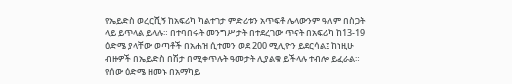የኤይድስ ወረርሺኝ ከአፍሪካ ካልተገታ ምድሪቱን አጥፍቶ ሌላውንም ዓለም በስጋት ላይ ይጥላል ይላሉ። በተባበሩት መንግሥታት በተደረገው ጥናት በአፍሪካ ከ13-19 ዕድሜ ያላቸው ወጣቶች በአሐዝ ሲተመን ወደ 200 ሚሊዮን ይደርሳል፤ ከነዚሁ ብዙዎች በኤይድስ በሽታ በሚቀጥሉት ዓመታት ሊያልቁ ይችላሉ ተብሎ ይፈራል። የሰው ዕድሜ ዘመኑ በአማካይ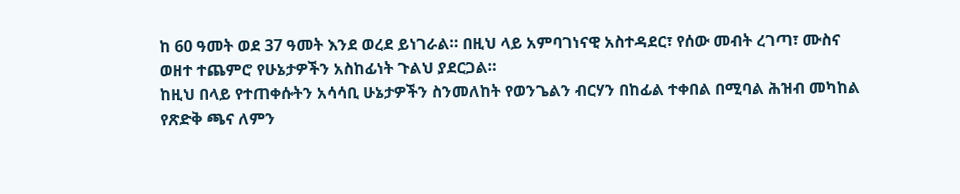ከ 60 ዓመት ወደ 37 ዓመት እንደ ወረደ ይነገራል። በዚህ ላይ አምባገነናዊ አስተዳደር፣ የሰው መብት ረገጣ፣ ሙስና ወዘተ ተጨምሮ የሁኔታዎችን አስከፊነት ጉልህ ያደርጋል።
ከዚህ በላይ የተጠቀሱትን አሳሳቢ ሁኔታዎችን ስንመለከት የወንጌልን ብርሃን በከፊል ተቀበል በሚባል ሕዝብ መካከል የጽድቅ ጫና ለምን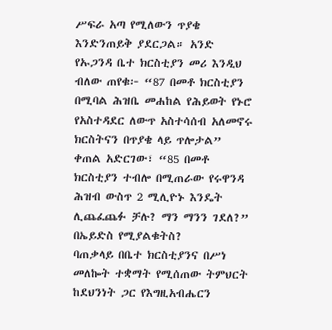ሥፍራ አጣ የሚለውን ጥያቄ እንድንጠይቅ ያደርጋል። አንድ የኡጋንዳ ቤተ ክርስቲያን መሪ እንዲህ ብለው ጠየቁ፦ “87 በመቶ ክርስቲያን በሚባል ሕዝቤ መሐከል የሕይወት የኑሮ የአስተዳደር ለውጥ አስተሳሰብ አለመኖሩ ክርስትናን በጥያቄ ላይ ጥሎታል” ቀጠል አድርገው፣ “85 በመቶ ክርስቲያን ተብሎ በሚጠራው የሩዋንዳ ሕዝብ ውስጥ 2 ሚሊዮኑ እንዴት ሊጨፈጨፉ ቻሉ? ማን ማንን ገደለ?” በኤይድስ የሚያልቁትስ?
ባጠቃላይ በቤተ ክርስቲያንና በሥነ መለኰት ተቋማት የሚሰጠው ትምህርት ከደህንነት ጋር የእግዚአብሔርን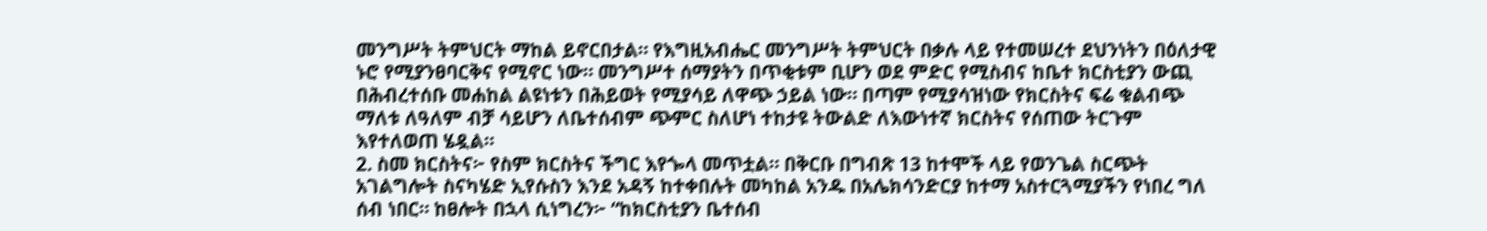መንግሥት ትምህርት ማከል ይኖርበታል። የእግዚአብሔር መንግሥት ትምህርት በቃሉ ላይ የተመሠረተ ደህንነትን በዕለታዊ ኑሮ የሚያንፀባርቅና የሚኖር ነው። መንግሥተ ሰማያትን በጥቂቱም ቢሆን ወደ ምድር የሚስብና ከቤተ ክርስቲያን ውጪ በሕብረተሰቡ መሐከል ልዩነቱን በሕይወት የሚያሳይ ለዋጭ ኃይል ነው። በጣም የሚያሳዝነው የክርስትና ፍሬ ቁልብጭ ማለቱ ለዓለም ብቻ ሳይሆን ለቤተሰብም ጭምር ስለሆነ ተከታዩ ትውልድ ለእውነተኛ ክርስትና የሰጠው ትርጉም እየተለወጠ ሄዷል።
2. ስመ ክርስትና፦ የስም ክርስትና ችግር እየጐላ መጥቷል። በቅርቡ በግብጽ 13 ከተሞች ላይ የወንጌል ስርጭት አገልግሎት ስናካሄድ ኢየሱስን እንደ አዳኝ ከተቀበሉት መካከል አንዱ በአሌክሳንድርያ ከተማ አስተርጓሚያችን የነበረ ግለ ሰብ ነበር። ከፀሎት በኋላ ሲነግረን፦ “ከክርስቲያን ቤተሰብ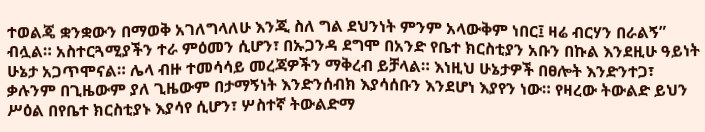ተወልጄ ቋንቋውን በማወቅ አገለግላለሁ እንጂ ስለ ግል ደህንነት ምንም አላውቅም ነበር፤ ዛሬ ብርሃን በራልኝ” ብሏል። አስተርጓሚያችን ተራ ምዕመን ሲሆን፣ በኡጋንዳ ደግሞ በአንድ የቤተ ክርስቲያን አቡን በኩል እንደዚሁ ዓይነት ሁኔታ አጋጥሞናል። ሌላ ብዙ ተመሳሳይ መረጃዎችን ማቅረብ ይቻላል። እነዚህ ሁኔታዎች በፀሎት እንድንተጋ፣ ቃሉንም በጊዜውም ያለ ጊዜውም በታማኝነት እንድንሰብክ እያሳሰቡን እንደሆነ እያየን ነው። የዛረው ትውልድ ይህን ሥዕል በየቤተ ክርስቲያኑ እያሳየ ሲሆን፣ ሦስተኛ ትውልድማ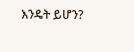እንዴት ይሆን?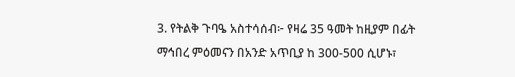3. የትልቅ ጉባዔ አስተሳሰብ፦ የዛሬ 35 ዓመት ከዚያም በፊት ማኅበረ ምዕመናን በአንድ አጥቢያ ከ 300-500 ሲሆኑ፣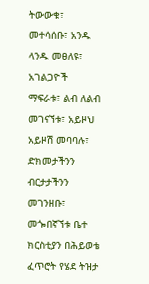ትውውቁ፣ መተሳሰቡ፣ አንዱ ላንዱ መፀለዩ፣ አገልጋዮች ማፍራቱ፣ ልብ ለልብ መገናኘቱ፣ አይዞህ አይዞሽ መባባሉ፣ ድክመታችንን ብርታታችንን መገንዘቡ፣ መጐበኛኘቱ ቤተ ክርስቲያን በሕይወቴ ፈጥሮት የሄደ ትዝታ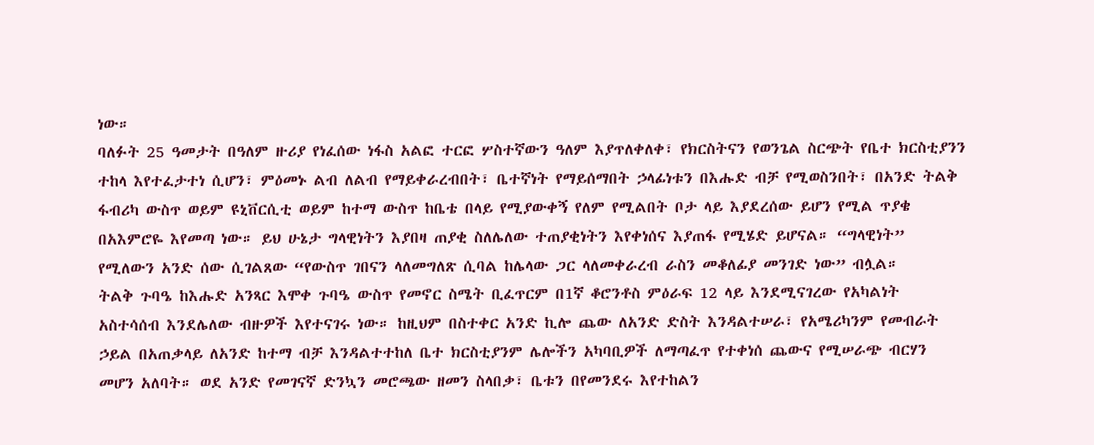ነው።
ባለፉት 25 ዓመታት በዓለም ዙሪያ የነፈሰው ነፋስ አልፎ ተርፎ ሦስተኛውን ዓለም እያጥለቀለቀ፣ የክርስትናን የወንጌል ስርጭት የቤተ ክርስቲያንን ተከላ እየተፈታተነ ሲሆን፣ ምዕመኑ ልብ ለልብ የማይቀራረብበት፣ ቤተኛነት የማይሰማበት ኃላፊነቱን በእሑድ ብቻ የሚወስንበት፣ በአንድ ትልቅ ፋብሪካ ውስጥ ወይም ዩኒቨርሲቲ ወይም ከተማ ውስጥ ከቤቴ በላይ የሚያውቀኝ የለም የሚልበት ቦታ ላይ እያደረሰው ይሆን የሚል ጥያቄ በአእምሮዬ እየመጣ ነው። ይህ ሁኔታ ግላዊነትን እያበዛ ጠያቂ ስለሌለው ተጠያቂነትን እየቀነሰና እያጠፋ የሚሄድ ይሆናል። “ግላዊነት” የሚለውን አንድ ሰው ሲገልጸው “የውስጥ ገበናን ላለመግለጽ ሲባል ከሌላው ጋር ላለመቀራረብ ራስን መቆለፊያ መንገድ ነው” ብሏል።
ትልቅ ጉባዔ ከእሑድ አንጻር እሞቀ ጉባዔ ውስጥ የመኖር ስሜት ቢፈጥርም በ1ኛ ቆሮንቶስ ምዕራፍ 12 ላይ እንደሚናገረው የአካልነት አስተሳሰብ እንደሌለው ብዙዎች እየተናገሩ ነው። ከዚህም በስተቀር አንድ ኪሎ ጨው ለአንድ ድስት እንዳልተሠራ፣ የአሜሪካንም የመብራት ኃይል በአጠቃላይ ለአንድ ከተማ ብቻ እንዳልተተከለ ቤተ ክርስቲያንም ሌሎችን አካባቢዎች ለማጣፈጥ የተቀነሰ ጨውና የሚሠራጭ ብርሃን መሆን አለባት። ወደ አንድ የመገናኛ ድንኳን መሮጫው ዘመን ስላበቃ፣ ቤቱን በየመንደሩ እየተከልን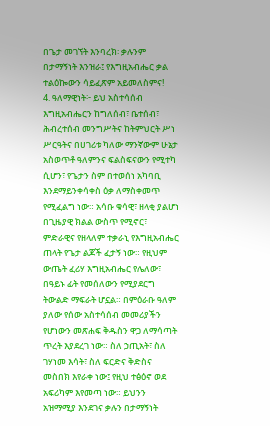በጌታ መገኘት እንባረክ፡ ቃሉንም በታማኝነት እንዝራ፤ የእግዚአብሔር ቃል ተልዕኰውን ሳይፈጽም አይመለስምና!
4. ዓለማዊነት፦ ይህ አስተሳሰብ እግዚአብሔርን ከግለሰብ፣ ቤተሰብ፣ ሕብረተሰብ መንግሥትና ከትምህርት ሥነ ሥርዓትና በሀገሪቱ ካለው ማንኛውም ሁኔታ አስወጥቶ ዓለምንና ፍልስፍናውን የሚተካ ሲሆን፣ የጌታን ስም በተወሰነ አካባቢ እንደማይንቀሳቀስ ዕቃ ለማስቀመጥ የሚፈልግ ነው። አሳቡ ቁሳዊ፣ ዘላቂ ያልሆነ በጊዜያዊ ክልል ውስጥ የሚኖር፣ ምድራዊና የዘላለም ተቃራኒ የእግዚአብሔር ጠላት የጌታ ልጆች ፈታኝ ነው። የዚህም ውጤት ፈሪሃ እግዚአብሔር የሌለው፣ በዓይኑ ፊት የመሰለውን የሚያደርግ ትውልድ ማፍራት ሆኗል። በምዕራቡ ዓለም ያለው የሰው አስተሳሰብ መመሪያችን የሆነውን መጽሐፍ ቅዱስን ዋጋ ለማሳጣት ጥረት እያደረገ ነው። ስለ ኃጢአት፣ ስለ ገሃነመ እሳት፣ ስለ ፍርድና ቅድስና መስበክ እየራቀ ነው፤ የዚህ ተፅዕኖ ወደ አፍሪካም እየመጣ ነው። ይህንን አዝማሚያ እንደገና ቃሉን በታማኝነት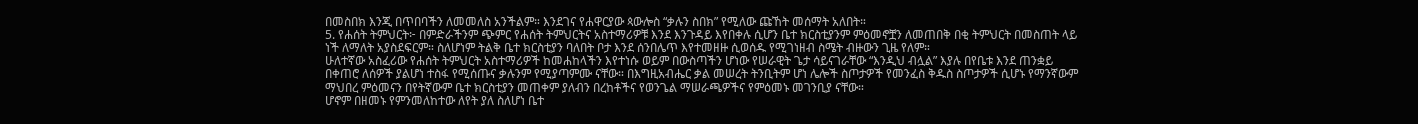በመስበክ እንጂ በጥበባችን ለመመለስ አንችልም። እንደገና የሐዋርያው ጳውሎስ “ቃሉን ስበክ” የሚለው ጩኸት መሰማት አለበት።
5. የሐሰት ትምህርት፦ በምድራችንም ጭምር የሐሰት ትምህርትና አስተማሪዎቹ እንደ እንጉዳይ እየበቀሉ ሲሆን ቤተ ክርስቲያንም ምዕመኖቿን ለመጠበቅ በቂ ትምህርት በመስጠት ላይ ነች ለማለት አያስደፍርም። ስለሆነም ትልቅ ቤተ ክርስቲያን ባለበት ቦታ እንደ ሰንበሌጥ እየተመዘዙ ሲወሰዱ የሚገነዘብ ስሜት ብዙውን ጊዜ የለም።
ሁለተኛው አስፈሪው የሐሰት ትምህርት አስተማሪዎች ከመሐከላችን እየተነሱ ወይም በውስጣችን ሆነው የሠራዊት ጌታ ሳይናገራቸው “እንዲህ ብሏል” እያሉ በየቤቱ እንደ ጠንቋይ በቀጠሮ ለሰዎች ያልሆነ ተስፋ የሚሰጡና ቃሉንም የሚያጣምሙ ናቸው። በእግዚአብሔር ቃል መሠረት ትንቢትም ሆነ ሌሎች ስጦታዎች የመንፈስ ቅዱስ ስጦታዎች ሲሆኑ የማንኛውም ማህበረ ምዕመናን በየትኛውም ቤተ ክርስቲያን መጠቀም ያለብን በረከቶችና የወንጌል ማሠራጫዎችና የምዕመኑ መገንቢያ ናቸው።
ሆኖም በዘመኑ የምንመለከተው ለየት ያለ ስለሆነ ቤተ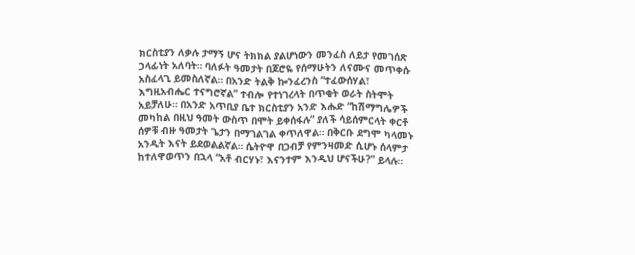ክርስቲያን ለቃሉ ታማኝ ሆና ትክክል ያልሆነውን መንፈስ ለይታ የመገሰጽ ኃላፊነት አለባት። ባለፉት ዓመታት በጆሮዬ የሰማሁትን ለናሙና መጥቀሱ አስፈላጊ ይመስለኛል። በአንድ ትልቅ ኰንፈረንስ “ተፈውሰሃል፣ እግዚአብሔር ተናግሮኛል” ተብሎ የተነገረላት በጥቂት ወራት ስትሞት አይቻለሁ። በአንድ አጥቢያ ቤተ ክርስቲያን አንድ እሑድ “ከሽማግሌዎች መካከል በዚህ ዓመት ውስጥ በሞት ይቀሰፋሉ” ያለች ሳይሰምርላት ቀርቶ ሰዎቹ ብዙ ዓመታት ጌታን በማገልገል ቀጥለዋል። በቅርቡ ደግሞ ካላመኑ አንዲት እናት ይደወልልኛል። ሴትዮዋ በጋብቻ የምንዛመድ ሲሆኑ ሰላምታ ከተለዋወጥን በኋላ “አቶ ብርሃኑ፣ እናንተም እንዲህ ሆናችሁ?” ይላሉ።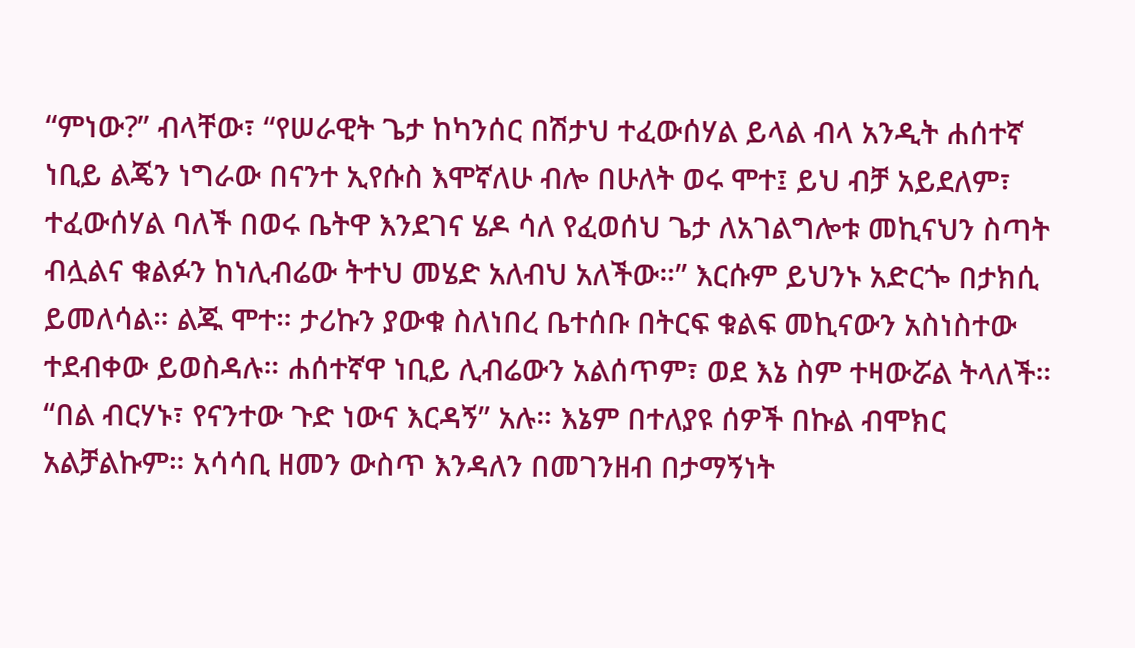“ምነው?” ብላቸው፣ “የሠራዊት ጌታ ከካንሰር በሽታህ ተፈውሰሃል ይላል ብላ አንዲት ሐሰተኛ ነቢይ ልጄን ነግራው በናንተ ኢየሱስ እሞኛለሁ ብሎ በሁለት ወሩ ሞተ፤ ይህ ብቻ አይደለም፣ ተፈውሰሃል ባለች በወሩ ቤትዋ እንደገና ሄዶ ሳለ የፈወሰህ ጌታ ለአገልግሎቱ መኪናህን ስጣት ብሏልና ቁልፉን ከነሊብሬው ትተህ መሄድ አለብህ አለችው።” እርሱም ይህንኑ አድርጐ በታክሲ ይመለሳል። ልጁ ሞተ። ታሪኩን ያውቁ ስለነበረ ቤተሰቡ በትርፍ ቁልፍ መኪናውን አስነስተው ተደብቀው ይወስዳሉ። ሐሰተኛዋ ነቢይ ሊብሬውን አልሰጥም፣ ወደ እኔ ስም ተዛውሯል ትላለች። “በል ብርሃኑ፣ የናንተው ጉድ ነውና እርዳኝ” አሉ። እኔም በተለያዩ ሰዎች በኩል ብሞክር አልቻልኩም። አሳሳቢ ዘመን ውስጥ እንዳለን በመገንዘብ በታማኝነት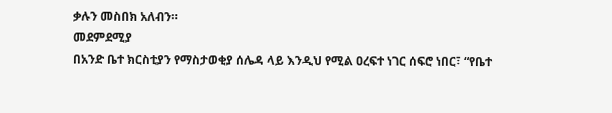ቃሉን መስበክ አለብን።
መደምደሚያ
በአንድ ቤተ ክርስቲያን የማስታወቂያ ሰሌዳ ላይ እንዲህ የሚል ዐረፍተ ነገር ሰፍሮ ነበር፣ “የቤተ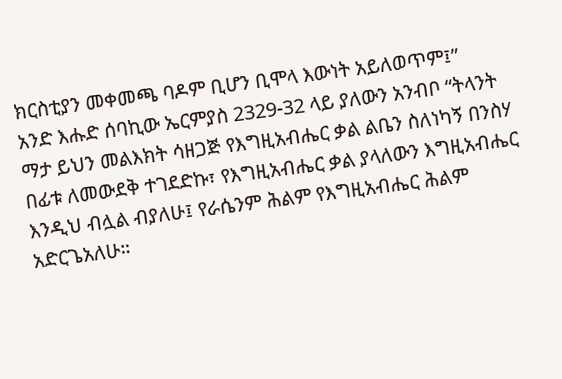ክርስቲያን መቀመጫ ባዶም ቢሆን ቢሞላ እውነት አይለወጥም፤”
አንድ እሑድ ሰባኪው ኤርምያስ 2329-32 ላይ ያለውን አንብቦ “ትላንት ማታ ይህን መልእክት ሳዘጋጅ የእግዚአብሔር ቃል ልቤን ስለነካኝ በንስሃ በፊቱ ለመውደቅ ተገደድኩ፣ የእግዚአብሔር ቃል ያላለውን እግዚአብሔር እንዲህ ብሏል ብያለሁ፤ የራሴንም ሕልም የእግዚአብሔር ሕልም አድርጌአለሁ።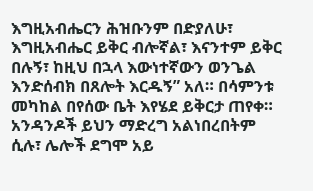እግዚአብሔርን ሕዝቡንም በድያለሁ፣ እግዚአብሔር ይቅር ብሎኛል፣ እናንተም ይቅር በሉኝ፣ ከዚህ በኋላ እውነተኛውን ወንጌል እንድሰብክ በጸሎት እርዱኝ” አለ። በሳምንቱ መካከል በየሰው ቤት እየሄደ ይቅርታ ጠየቀ። አንዳንዶች ይህን ማድረግ አልነበረበትም ሲሉ፣ ሌሎች ደግሞ አይ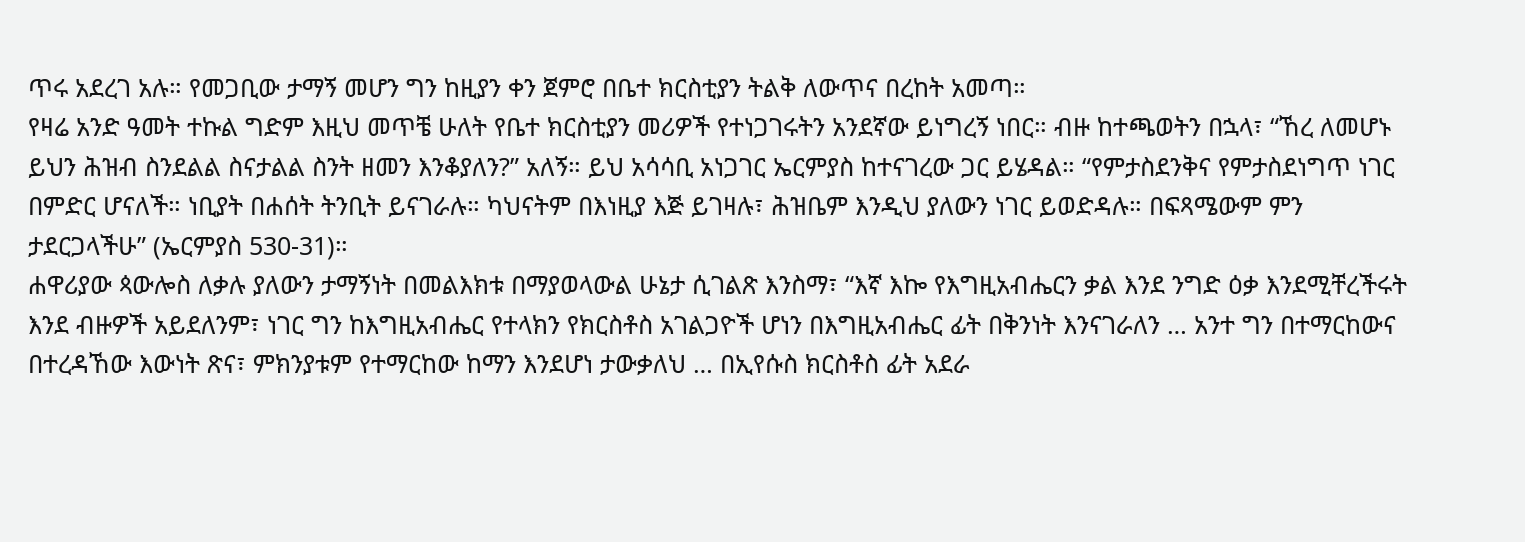ጥሩ አደረገ አሉ። የመጋቢው ታማኝ መሆን ግን ከዚያን ቀን ጀምሮ በቤተ ክርስቲያን ትልቅ ለውጥና በረከት አመጣ።
የዛሬ አንድ ዓመት ተኩል ግድም እዚህ መጥቼ ሁለት የቤተ ክርስቲያን መሪዎች የተነጋገሩትን አንደኛው ይነግረኝ ነበር። ብዙ ከተጫወትን በኋላ፣ “ኸረ ለመሆኑ ይህን ሕዝብ ስንደልል ስናታልል ስንት ዘመን እንቆያለን?” አለኝ። ይህ አሳሳቢ አነጋገር ኤርምያስ ከተናገረው ጋር ይሄዳል። “የምታስደንቅና የምታስደነግጥ ነገር በምድር ሆናለች። ነቢያት በሐሰት ትንቢት ይናገራሉ። ካህናትም በእነዚያ እጅ ይገዛሉ፣ ሕዝቤም እንዲህ ያለውን ነገር ይወድዳሉ። በፍጻሜውም ምን ታደርጋላችሁ” (ኤርምያስ 530-31)።
ሐዋሪያው ጳውሎስ ለቃሉ ያለውን ታማኝነት በመልእክቱ በማያወላውል ሁኔታ ሲገልጽ እንስማ፣ “እኛ እኰ የእግዚአብሔርን ቃል እንደ ንግድ ዕቃ እንደሚቸረችሩት እንደ ብዙዎች አይደለንም፣ ነገር ግን ከእግዚአብሔር የተላክን የክርስቶስ አገልጋዮች ሆነን በእግዚአብሔር ፊት በቅንነት እንናገራለን … አንተ ግን በተማርከውና በተረዳኸው እውነት ጽና፣ ምክንያቱም የተማርከው ከማን እንደሆነ ታውቃለህ … በኢየሱስ ክርስቶስ ፊት አደራ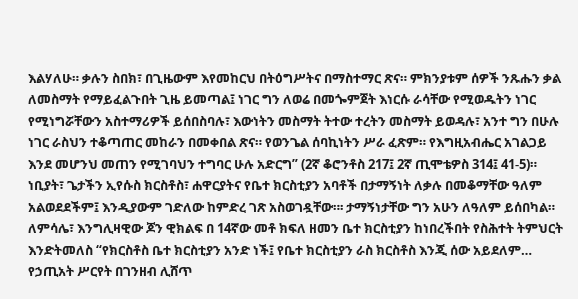እልሃለሁ። ቃሉን ስበክ፣ በጊዜውም እየመከርህ በትዕግሥትና በማስተማር ጽና። ምክንያቱም ሰዎች ንጹሑን ቃል ለመስማት የማይፈልጉበት ጊዜ ይመጣል፤ ነገር ግን ለወሬ በመጐምጀት እነርሱ ራሳቸው የሚወዱትን ነገር የሚነግሯቸውን አስተማሪዎች ይሰበስባሉ፣ እውነትን መስማት ትተው ተረትን መስማት ይወዳሉ፣ አንተ ግን በሁሉ ነገር ራስህን ተቆጣጠር መከራን በመቀበል ጽና። የወንጌል ሰባኪነትን ሥራ ፈጽም። የእግዚአብሔር አገልጋይ እንደ መሆንህ መጠን የሚገባህን ተግባር ሁሉ አድርግ” (2ኛ ቆሮንቶስ 217፤ 2ኛ ጢሞቴዎስ 314፤ 41-5)።
ነቢያት፣ ጌታችን ኢየሱስ ክርስቶስ፣ ሐዋርያትና የቤተ ክርስቲያን አባቶች በታማኝነት ለቃሉ በመቆማቸው ዓለም አልወደደችም፤ እንዲያውም ገድለው ከምድረ ገጽ አስወገዷቸው።፡ ታማኝነታቸው ግን አሁን ለዓለም ይሰበካል። ለምሳሌ፣ እንግሊዛዊው ጆን ዊክልፍ በ 14ኛው መቶ ክፍለ ዘመን ቤተ ክርስቲያን ከነበረችበት የስሕተት ትምህርት እንድትመለስ “የክርስቶስ ቤተ ክርስቲያን አንድ ነች፤ የቤተ ክርስቲያን ራስ ክርስቶስ እንጂ ሰው አይደለም… የኃጢአት ሥርየት በገንዘብ ሊሸጥ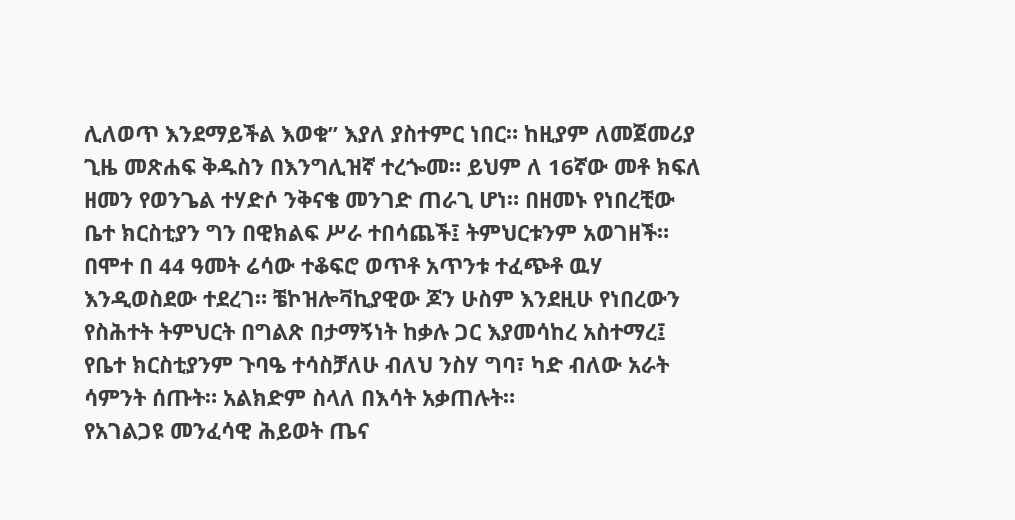ሊለወጥ እንደማይችል እወቁ” እያለ ያስተምር ነበር። ከዚያም ለመጀመሪያ ጊዜ መጽሐፍ ቅዱስን በእንግሊዝኛ ተረጐመ። ይህም ለ 16ኛው መቶ ክፍለ ዘመን የወንጌል ተሃድሶ ንቅናቄ መንገድ ጠራጊ ሆነ። በዘመኑ የነበረቺው ቤተ ክርስቲያን ግን በዊክልፍ ሥራ ተበሳጨች፤ ትምህርቱንም አወገዘች። በሞተ በ 44 ዓመት ሬሳው ተቆፍሮ ወጥቶ አጥንቱ ተፈጭቶ ዉሃ እንዲወስደው ተደረገ። ቼኮዝሎቫኪያዊው ጆን ሁስም እንደዚሁ የነበረውን የስሕተት ትምህርት በግልጽ በታማኝነት ከቃሉ ጋር እያመሳከረ አስተማረ፤ የቤተ ክርስቲያንም ጉባዔ ተሳስቻለሁ ብለህ ንስሃ ግባ፣ ካድ ብለው አራት ሳምንት ሰጡት። አልክድም ስላለ በእሳት አቃጠሉት።
የአገልጋዩ መንፈሳዊ ሕይወት ጤና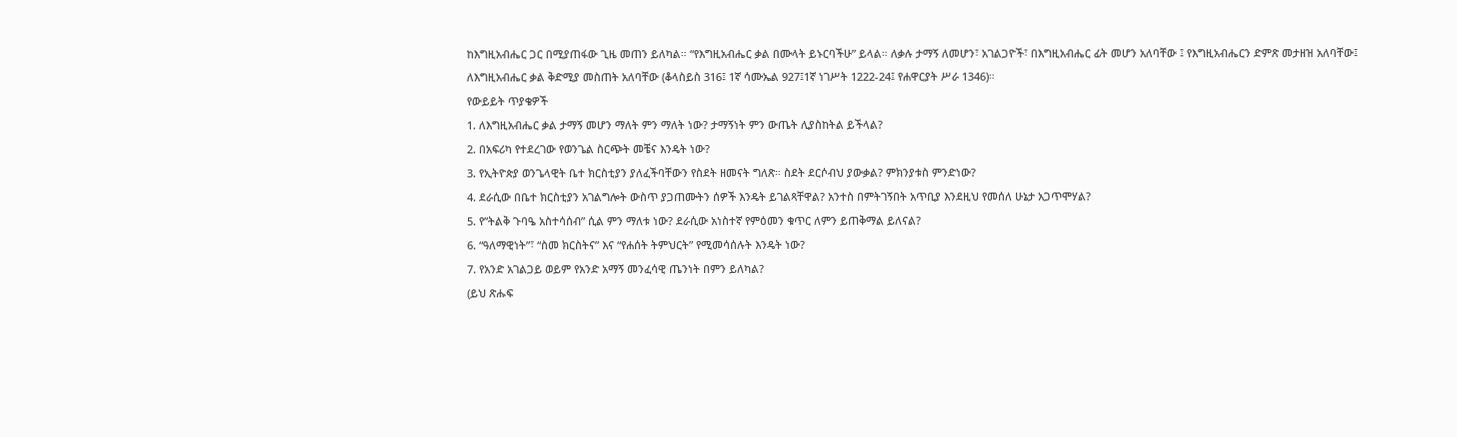ከእግዚአብሔር ጋር በሚያጠፋው ጊዜ መጠን ይለካል። “የእግዚአብሔር ቃል በሙላት ይኑርባችሁ” ይላል። ለቃሉ ታማኝ ለመሆን፣ አገልጋዮች፣ በእግዚአብሔር ፊት መሆን አለባቸው ፤ የእግዚአብሔርን ድምጽ መታዘዝ አለባቸው፤ ለእግዚአብሔር ቃል ቅድሚያ መስጠት አለባቸው (ቆላስይስ 316፤ 1ኛ ሳሙኤል 927፤1ኛ ነገሥት 1222-24፤ የሐዋርያት ሥራ 1346)።
የውይይት ጥያቄዎች
1. ለእግዚአብሔር ቃል ታማኝ መሆን ማለት ምን ማለት ነው? ታማኝነት ምን ውጤት ሊያስከትል ይችላል?
2. በአፍሪካ የተደረገው የወንጌል ስርጭት መቼና እንዴት ነው?
3. የኢትዮጵያ ወንጌላዊት ቤተ ክርስቲያን ያለፈችባቸውን የስደት ዘመናት ግለጽ። ስደት ደርሶብህ ያውቃል? ምክንያቱስ ምንድነው?
4. ደራሲው በቤተ ክርስቲያን አገልግሎት ውስጥ ያጋጠሙትን ሰዎች እንዴት ይገልጻቸዋል? አንተስ በምትገኝበት አጥቢያ እንደዚህ የመሰለ ሁኔታ አጋጥሞሃል?
5. የ”ትልቅ ጉባዔ አስተሳሰብ” ሲል ምን ማለቱ ነው? ደራሲው አነስተኛ የምዕመን ቁጥር ለምን ይጠቅማል ይለናል?
6. “ዓለማዊነት”፣ “ስመ ክርስትና” እና “የሐሰት ትምህርት” የሚመሳሰሉት እንዴት ነው?
7. የአንድ አገልጋይ ወይም የአንድ አማኝ መንፈሳዊ ጤንነት በምን ይለካል?
(ይህ ጽሑፍ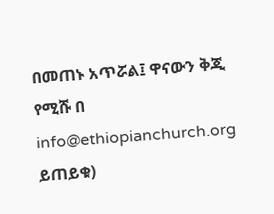በመጠኑ አጥሯል፤ ዋናውን ቅጂ የሚሹ በ info@ethiopianchurch.org ይጠይቁ)